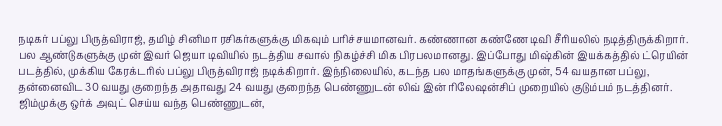நடிகர் பப்லு பிருத்விராஜ், தமிழ் சினிமா ரசிகர்களுக்கு மிகவும் பரிச்சயமானவர். கண்ணான கண்ணே டிவி சீரியலில் நடித்திருக்கிறார். பல ஆண்டுகளுக்கு முன் இவர் ஜெயா டிவியில் நடத்திய சவால் நிகழ்ச்சி மிக பிரபலமானது. இப்போது மிஷ்கின் இயக்கத்தில் ட்ரெயின் படத்தில், முக்கிய கேரக்டரில் பப்லு பிருத்விராஜ் நடிக்கிறார். இந்நிலையில், கடந்த பல மாதங்களுக்கு முன், 54 வயதான பப்லு, தன்னைவிட 30 வயது குறைந்த அதாவது 24 வயது குறைந்த பெண்ணுடன் லிவ் இன் ரிலேஷன்சிப் முறையில் குடும்பம் நடத்தினர். ஜிம்முக்கு ஒர்க் அவுட் செய்ய வந்த பெண்ணுடன்,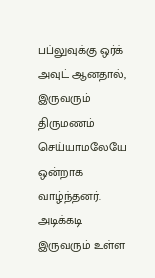பப்லுவுக்கு ஒர்க் அவுட் ஆனதால், இருவரும் திருமணம் செய்யாமலேயே ஒன்றாக வாழ்ந்தனர். அடிக்கடி இருவரும் உள்ள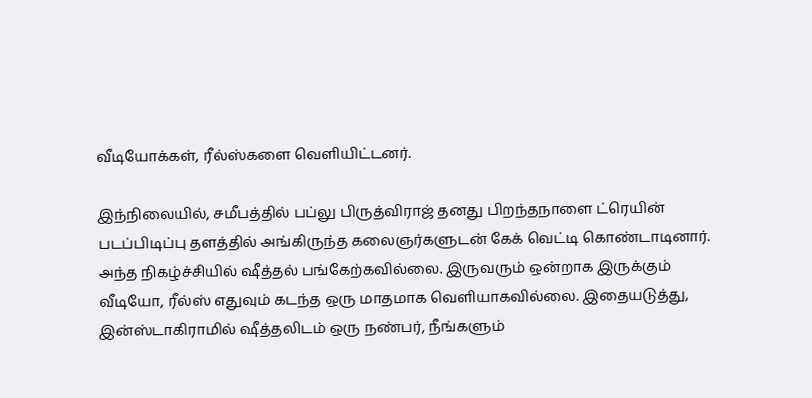வீடியோக்கள், ரீல்ஸ்களை வெளியிட்டனர்.

இந்நிலையில், சமீபத்தில் பப்லு பிருத்விராஜ் தனது பிறந்தநாளை ட்ரெயின் படப்பிடிப்பு தளத்தில் அங்கிருந்த கலைஞர்களுடன் கேக் வெட்டி கொண்டாடினார். அந்த நிகழ்ச்சியில் ஷீத்தல் பங்கேற்கவில்லை. இருவரும் ஒன்றாக இருக்கும் வீடியோ, ரீல்ஸ் எதுவும் கடந்த ஒரு மாதமாக வெளியாகவில்லை. இதையடுத்து, இன்ஸ்டாகிராமில் ஷீத்தலிடம் ஒரு நண்பர், நீங்களும்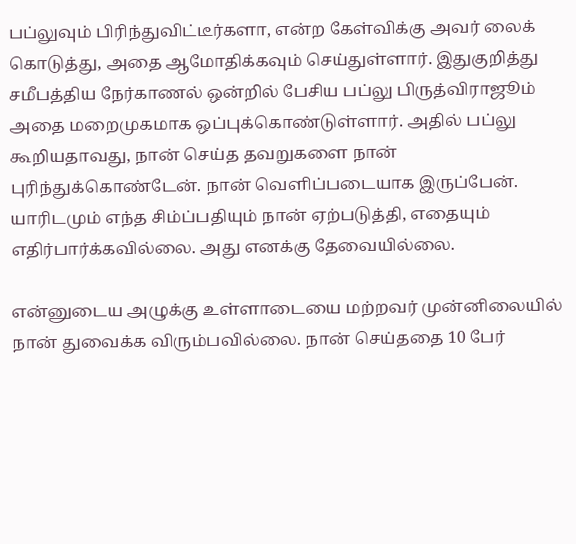பப்லுவும் பிரிந்துவிட்டீர்களா, என்ற கேள்விக்கு அவர் லைக் கொடுத்து, அதை ஆமோதிக்கவும் செய்துள்ளார். இதுகுறித்து சமீபத்திய நேர்காணல் ஒன்றில் பேசிய பப்லு பிருத்விராஜூம் அதை மறைமுகமாக ஒப்புக்கொண்டுள்ளார். அதில் பப்லு கூறியதாவது, நான் செய்த தவறுகளை நான் புரிந்துக்கொண்டேன். நான் வெளிப்படையாக இருப்பேன். யாரிடமும் எந்த சிம்ப்பதியும் நான் ஏற்படுத்தி, எதையும் எதிர்பார்க்கவில்லை. அது எனக்கு தேவையில்லை.

என்னுடைய அழுக்கு உள்ளாடையை மற்றவர் முன்னிலையில் நான் துவைக்க விரும்பவில்லை. நான் செய்ததை 10 பேர்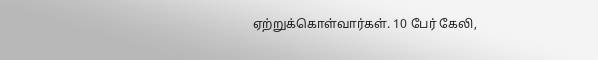ஏற்றுக்கொள்வார்கள். 10 பேர் கேலி,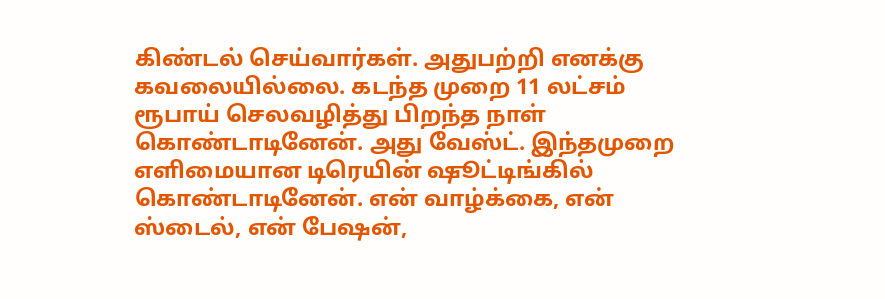கிண்டல் செய்வார்கள். அதுபற்றி எனக்கு கவலையில்லை. கடந்த முறை 11 லட்சம் ரூபாய் செலவழித்து பிறந்த நாள் கொண்டாடினேன். அது வேஸ்ட். இந்தமுறை எளிமையான டிரெயின் ஷூட்டிங்கில் கொண்டாடினேன். என் வாழ்க்கை, என் ஸ்டைல், என் பேஷன்,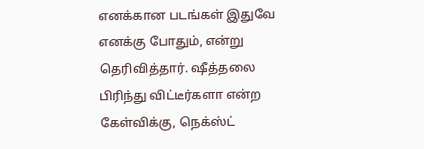எனக்கான படங்கள் இதுவே எனக்கு போதும், என்று தெரிவித்தார். ஷீத்தலை பிரிந்து விட்டீர்களா என்ற கேள்விக்கு, நெக்ஸ்ட்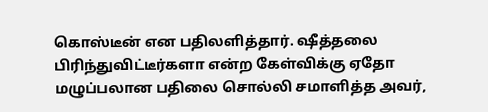கொஸ்டீன் என பதிலளித்தார். ஷீத்தலை பிரிந்துவிட்டீர்களா என்ற கேள்விக்கு ஏதோ மழுப்பலான பதிலை சொல்லி சமாளித்த அவர்,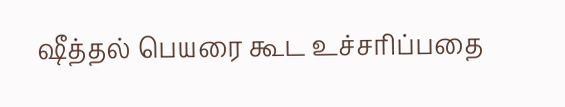ஷீத்தல் பெயரை கூட உச்சரிப்பதை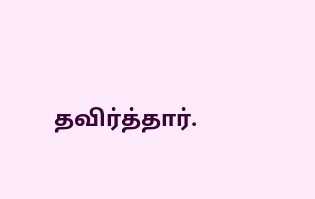தவிர்த்தார்.